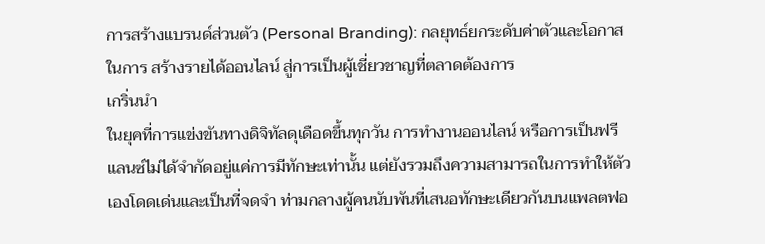การสร้างแบรนด์ส่วนตัว (Personal Branding): กลยุทธ์ยกระดับค่าตัวและโอกาสในการ สร้างรายได้ออนไลน์ สู่การเป็นผู้เชี่ยวชาญที่ตลาดต้องการ
เกริ่นนำ
ในยุคที่การแข่งขันทางดิจิทัลดุเดือดขึ้นทุกวัน การทำงานออนไลน์ หรือการเป็นฟรีแลนซ์ไม่ได้จำกัดอยู่แค่การมีทักษะเท่านั้น แต่ยังรวมถึงความสามารถในการทำให้ตัวเองโดดเด่นและเป็นที่จดจำ ท่ามกลางผู้คนนับพันที่เสนอทักษะเดียวกันบนแพลตฟอ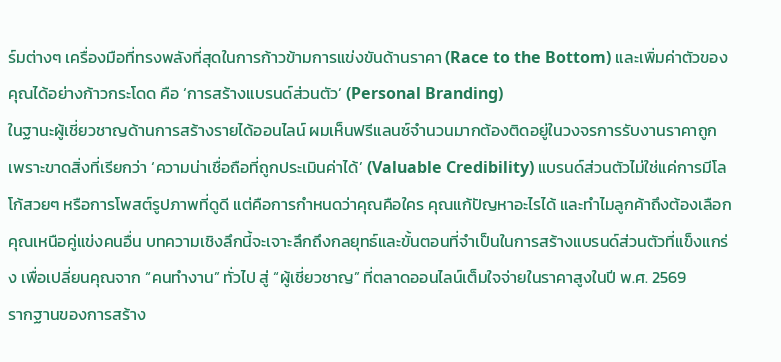ร์มต่างๆ เครื่องมือที่ทรงพลังที่สุดในการก้าวข้ามการแข่งขันด้านราคา (Race to the Bottom) และเพิ่มค่าตัวของคุณได้อย่างก้าวกระโดด คือ ‘การสร้างแบรนด์ส่วนตัว’ (Personal Branding)
ในฐานะผู้เชี่ยวชาญด้านการสร้างรายได้ออนไลน์ ผมเห็นฟรีแลนซ์จำนวนมากต้องติดอยู่ในวงจรการรับงานราคาถูก เพราะขาดสิ่งที่เรียกว่า ‘ความน่าเชื่อถือที่ถูกประเมินค่าได้’ (Valuable Credibility) แบรนด์ส่วนตัวไม่ใช่แค่การมีโลโก้สวยๆ หรือการโพสต์รูปภาพที่ดูดี แต่คือการกำหนดว่าคุณคือใคร คุณแก้ปัญหาอะไรได้ และทำไมลูกค้าถึงต้องเลือกคุณเหนือคู่แข่งคนอื่น บทความเชิงลึกนี้จะเจาะลึกถึงกลยุทธ์และขั้นตอนที่จำเป็นในการสร้างแบรนด์ส่วนตัวที่แข็งแกร่ง เพื่อเปลี่ยนคุณจาก “คนทำงาน” ทั่วไป สู่ “ผู้เชี่ยวชาญ” ที่ตลาดออนไลน์เต็มใจจ่ายในราคาสูงในปี พ.ศ. 2569
รากฐานของการสร้าง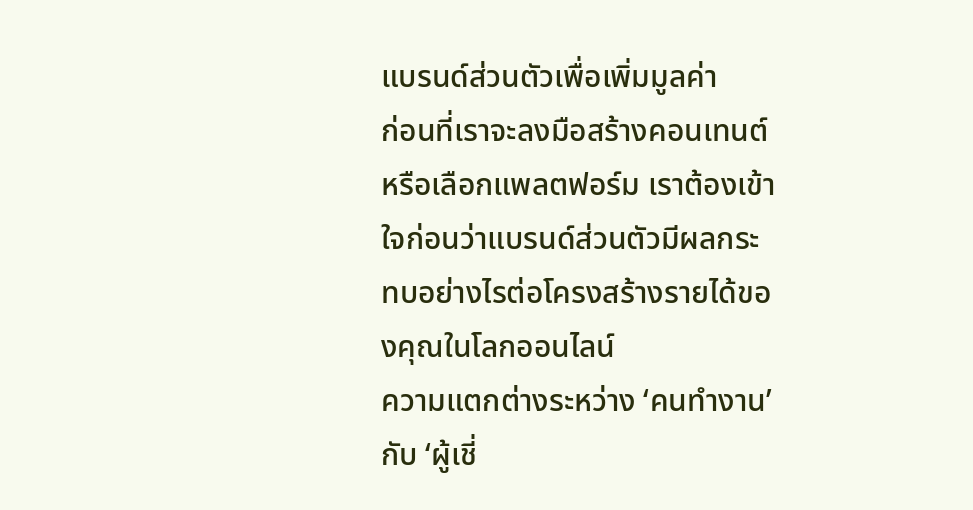แบรนด์ส่วนตัวเพื่อเพิ่มมูลค่า
ก่อนที่เราจะลงมือสร้างคอนเทนต์หรือเลือกแพลตฟอร์ม เราต้องเข้าใจก่อนว่าแบรนด์ส่วนตัวมีผลกระทบอย่างไรต่อโครงสร้างรายได้ของคุณในโลกออนไลน์
ความแตกต่างระหว่าง ‘คนทำงาน’ กับ ‘ผู้เชี่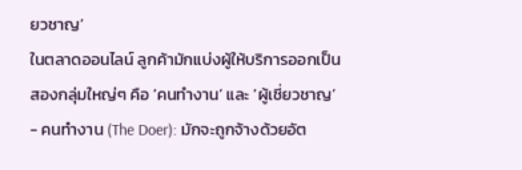ยวชาญ’
ในตลาดออนไลน์ ลูกค้ามักแบ่งผู้ให้บริการออกเป็นสองกลุ่มใหญ่ๆ คือ ‘คนทำงาน’ และ ‘ผู้เชี่ยวชาญ’
- คนทำงาน (The Doer): มักจะถูกจ้างด้วยอัต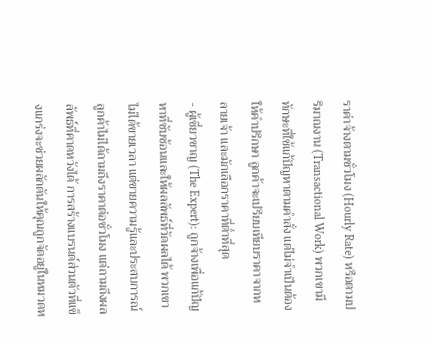ราค่าจ้างตามชั่วโมง (Hourly Rate) หรือตามปริมาณงาน (Transactional Work) พวกเขามีทักษะที่ใช้แก้ปัญหาตามคำสั่ง แต่ไม่จำเป็นต้องให้คำปรึกษา ลูกค้าจะเปรียบเทียบราคาจากหลายเจ้า และมักเลือกราคาที่ต่ำที่สุด
- ผู้เชี่ยวชาญ (The Expert): ถูกจ้างเพื่อแก้ปัญหาที่ซับซ้อนและให้ผลลัพธ์ที่วัดผลได้ พวกเขาไม่ได้ขายเวลา แต่ขายความรู้และประสบการณ์ ลูกค้าไม่ได้ถามถึงราคาต่อชั่วโมง แต่ถามถึงผลลัพธ์ที่คาดหวังได้ การสร้างแบรนด์ส่วนตัวที่แข็งแกร่งจะช่วยผลักดันให้คุณถูกจัดอยู่ในหมวดห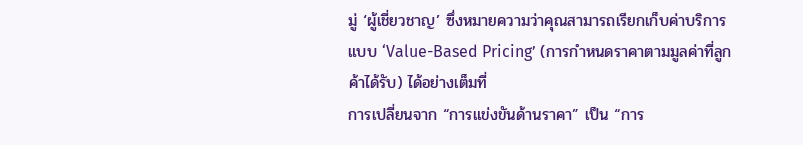มู่ ‘ผู้เชี่ยวชาญ’ ซึ่งหมายความว่าคุณสามารถเรียกเก็บค่าบริการแบบ ‘Value-Based Pricing’ (การกำหนดราคาตามมูลค่าที่ลูกค้าได้รับ) ได้อย่างเต็มที่
การเปลี่ยนจาก “การแข่งขันด้านราคา” เป็น “การ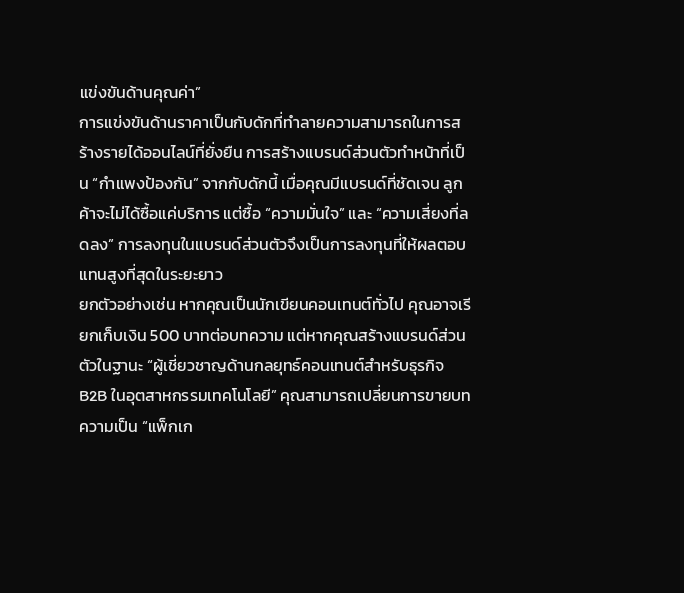แข่งขันด้านคุณค่า”
การแข่งขันด้านราคาเป็นกับดักที่ทำลายความสามารถในการสร้างรายได้ออนไลน์ที่ยั่งยืน การสร้างแบรนด์ส่วนตัวทำหน้าที่เป็น “กำแพงป้องกัน” จากกับดักนี้ เมื่อคุณมีแบรนด์ที่ชัดเจน ลูกค้าจะไม่ได้ซื้อแค่บริการ แต่ซื้อ “ความมั่นใจ” และ “ความเสี่ยงที่ลดลง” การลงทุนในแบรนด์ส่วนตัวจึงเป็นการลงทุนที่ให้ผลตอบแทนสูงที่สุดในระยะยาว
ยกตัวอย่างเช่น หากคุณเป็นนักเขียนคอนเทนต์ทั่วไป คุณอาจเรียกเก็บเงิน 500 บาทต่อบทความ แต่หากคุณสร้างแบรนด์ส่วนตัวในฐานะ “ผู้เชี่ยวชาญด้านกลยุทธ์คอนเทนต์สำหรับธุรกิจ B2B ในอุตสาหกรรมเทคโนโลยี” คุณสามารถเปลี่ยนการขายบทความเป็น “แพ็กเก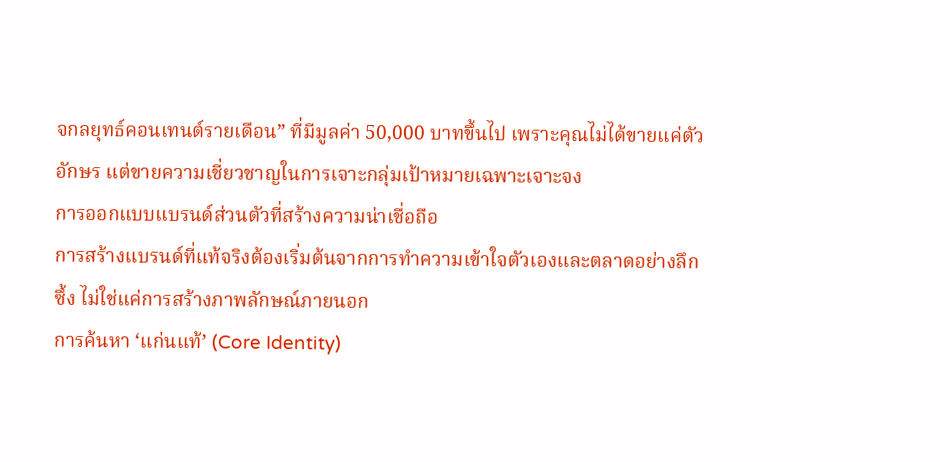จกลยุทธ์คอนเทนต์รายเดือน” ที่มีมูลค่า 50,000 บาทขึ้นไป เพราะคุณไม่ได้ขายแค่ตัวอักษร แต่ขายความเชี่ยวชาญในการเจาะกลุ่มเป้าหมายเฉพาะเจาะจง
การออกแบบแบรนด์ส่วนตัวที่สร้างความน่าเชื่อถือ
การสร้างแบรนด์ที่แท้จริงต้องเริ่มต้นจากการทำความเข้าใจตัวเองและตลาดอย่างลึกซึ้ง ไม่ใช่แค่การสร้างภาพลักษณ์ภายนอก
การค้นหา ‘แก่นแท้’ (Core Identity)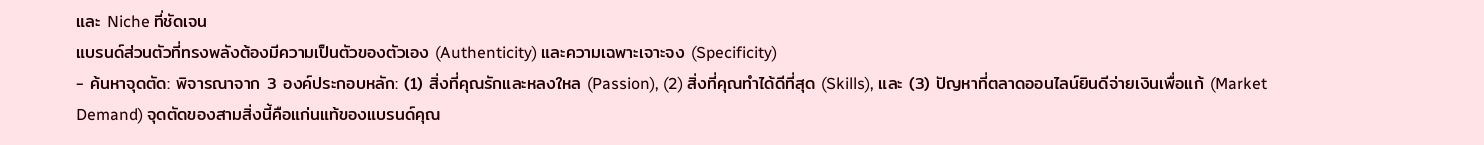และ Niche ที่ชัดเจน
แบรนด์ส่วนตัวที่ทรงพลังต้องมีความเป็นตัวของตัวเอง (Authenticity) และความเฉพาะเจาะจง (Specificity)
- ค้นหาจุดตัด: พิจารณาจาก 3 องค์ประกอบหลัก: (1) สิ่งที่คุณรักและหลงใหล (Passion), (2) สิ่งที่คุณทำได้ดีที่สุด (Skills), และ (3) ปัญหาที่ตลาดออนไลน์ยินดีจ่ายเงินเพื่อแก้ (Market Demand) จุดตัดของสามสิ่งนี้คือแก่นแท้ของแบรนด์คุณ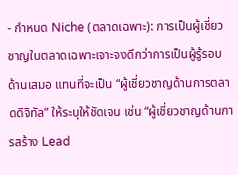- กำหนด Niche (ตลาดเฉพาะ): การเป็นผู้เชี่ยวชาญในตลาดเฉพาะเจาะจงดีกว่าการเป็นผู้รู้รอบด้านเสมอ แทนที่จะเป็น “ผู้เชี่ยวชาญด้านการตลาดดิจิทัล” ให้ระบุให้ชัดเจน เช่น “ผู้เชี่ยวชาญด้านการสร้าง Lead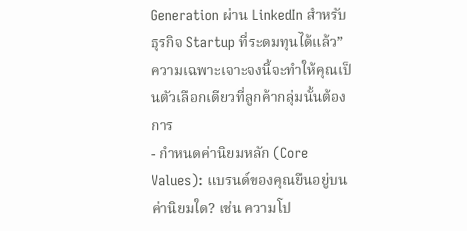Generation ผ่าน LinkedIn สำหรับธุรกิจ Startup ที่ระดมทุนได้แล้ว” ความเฉพาะเจาะจงนี้จะทำให้คุณเป็นตัวเลือกเดียวที่ลูกค้ากลุ่มนั้นต้องการ
- กำหนดค่านิยมหลัก (Core Values): แบรนด์ของคุณยืนอยู่บนค่านิยมใด? เช่น ความโป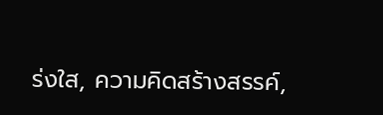ร่งใส, ความคิดสร้างสรรค์,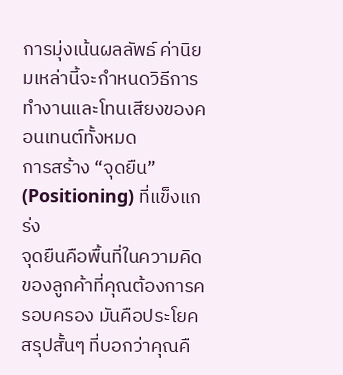การมุ่งเน้นผลลัพธ์ ค่านิยมเหล่านี้จะกำหนดวิธีการทำงานและโทนเสียงของคอนเทนต์ทั้งหมด
การสร้าง “จุดยืน” (Positioning) ที่แข็งแกร่ง
จุดยืนคือพื้นที่ในความคิดของลูกค้าที่คุณต้องการครอบครอง มันคือประโยคสรุปสั้นๆ ที่บอกว่าคุณคื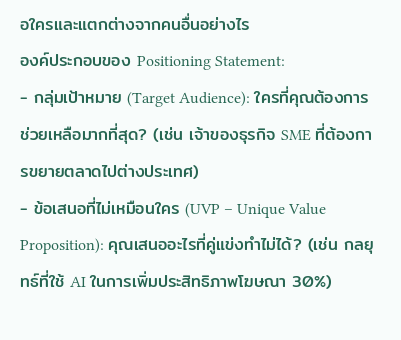อใครและแตกต่างจากคนอื่นอย่างไร
องค์ประกอบของ Positioning Statement:
- กลุ่มเป้าหมาย (Target Audience): ใครที่คุณต้องการช่วยเหลือมากที่สุด? (เช่น เจ้าของธุรกิจ SME ที่ต้องการขยายตลาดไปต่างประเทศ)
- ข้อเสนอที่ไม่เหมือนใคร (UVP – Unique Value Proposition): คุณเสนออะไรที่คู่แข่งทำไม่ได้? (เช่น กลยุทธ์ที่ใช้ AI ในการเพิ่มประสิทธิภาพโฆษณา 30%)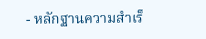- หลักฐานความสำเร็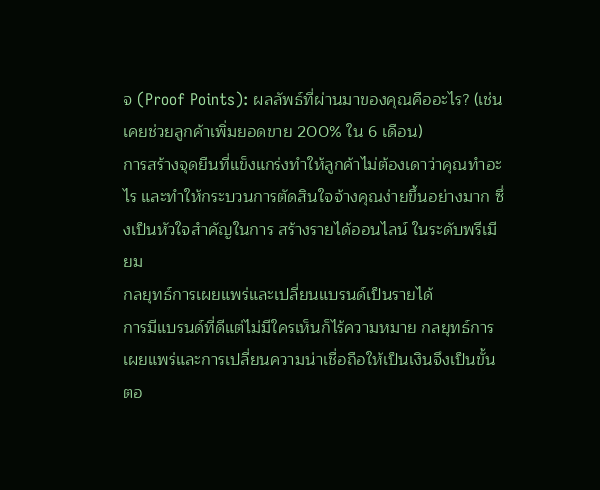จ (Proof Points): ผลลัพธ์ที่ผ่านมาของคุณคืออะไร? (เช่น เคยช่วยลูกค้าเพิ่มยอดขาย 200% ใน 6 เดือน)
การสร้างจุดยืนที่แข็งแกร่งทำให้ลูกค้าไม่ต้องเดาว่าคุณทำอะไร และทำให้กระบวนการตัดสินใจจ้างคุณง่ายขึ้นอย่างมาก ซึ่งเป็นหัวใจสำคัญในการ สร้างรายได้ออนไลน์ ในระดับพรีเมียม
กลยุทธ์การเผยแพร่และเปลี่ยนแบรนด์เป็นรายได้
การมีแบรนด์ที่ดีแต่ไม่มีใครเห็นก็ไร้ความหมาย กลยุทธ์การเผยแพร่และการเปลี่ยนความน่าเชื่อถือให้เป็นเงินจึงเป็นขั้นตอ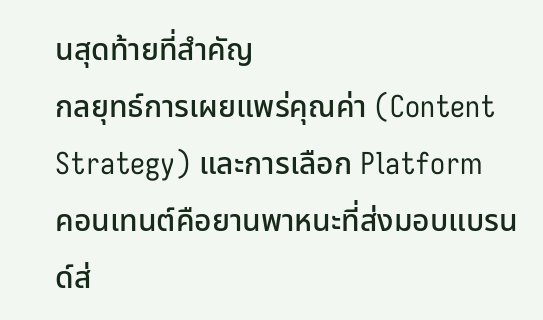นสุดท้ายที่สำคัญ
กลยุทธ์การเผยแพร่คุณค่า (Content Strategy) และการเลือก Platform
คอนเทนต์คือยานพาหนะที่ส่งมอบแบรนด์ส่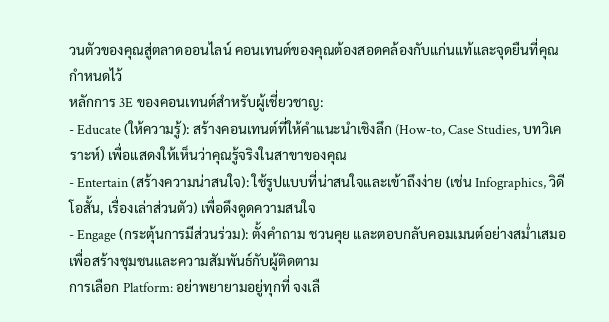วนตัวของคุณสู่ตลาดออนไลน์ คอนเทนต์ของคุณต้องสอดคล้องกับแก่นแท้และจุดยืนที่คุณกำหนดไว้
หลักการ 3E ของคอนเทนต์สำหรับผู้เชี่ยวชาญ:
- Educate (ให้ความรู้): สร้างคอนเทนต์ที่ให้คำแนะนำเชิงลึก (How-to, Case Studies, บทวิเคราะห์) เพื่อแสดงให้เห็นว่าคุณรู้จริงในสาขาของคุณ
- Entertain (สร้างความน่าสนใจ): ใช้รูปแบบที่น่าสนใจและเข้าถึงง่าย (เช่น Infographics, วิดีโอสั้น, เรื่องเล่าส่วนตัว) เพื่อดึงดูดความสนใจ
- Engage (กระตุ้นการมีส่วนร่วม): ตั้งคำถาม ชวนคุย และตอบกลับคอมเมนต์อย่างสม่ำเสมอ เพื่อสร้างชุมชนและความสัมพันธ์กับผู้ติดตาม
การเลือก Platform: อย่าพยายามอยู่ทุกที่ จงเลื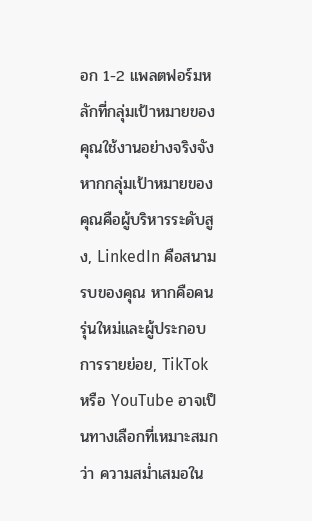อก 1-2 แพลตฟอร์มหลักที่กลุ่มเป้าหมายของคุณใช้งานอย่างจริงจัง หากกลุ่มเป้าหมายของคุณคือผู้บริหารระดับสูง, LinkedIn คือสนามรบของคุณ หากคือคนรุ่นใหม่และผู้ประกอบการรายย่อย, TikTok หรือ YouTube อาจเป็นทางเลือกที่เหมาะสมกว่า ความสม่ำเสมอใน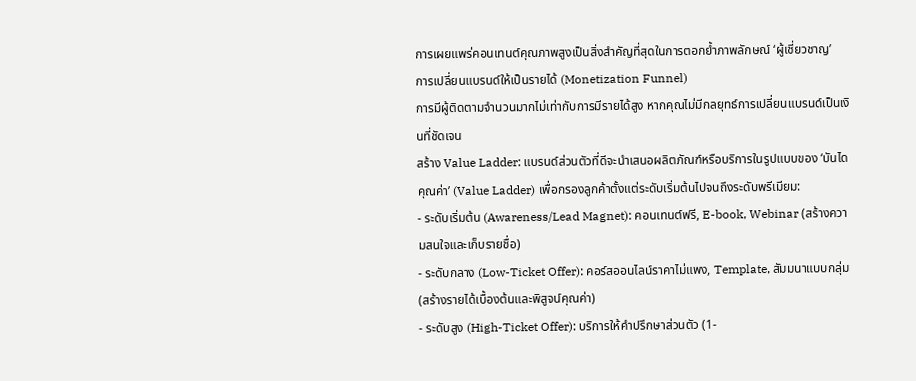การเผยแพร่คอนเทนต์คุณภาพสูงเป็นสิ่งสำคัญที่สุดในการตอกย้ำภาพลักษณ์ ‘ผู้เชี่ยวชาญ’
การเปลี่ยนแบรนด์ให้เป็นรายได้ (Monetization Funnel)
การมีผู้ติดตามจำนวนมากไม่เท่ากับการมีรายได้สูง หากคุณไม่มีกลยุทธ์การเปลี่ยนแบรนด์เป็นเงินที่ชัดเจน
สร้าง Value Ladder: แบรนด์ส่วนตัวที่ดีจะนำเสนอผลิตภัณฑ์หรือบริการในรูปแบบของ ‘บันไดคุณค่า’ (Value Ladder) เพื่อกรองลูกค้าตั้งแต่ระดับเริ่มต้นไปจนถึงระดับพรีเมียม:
- ระดับเริ่มต้น (Awareness/Lead Magnet): คอนเทนต์ฟรี, E-book, Webinar (สร้างความสนใจและเก็บรายชื่อ)
- ระดับกลาง (Low-Ticket Offer): คอร์สออนไลน์ราคาไม่แพง, Template, สัมมนาแบบกลุ่ม (สร้างรายได้เบื้องต้นและพิสูจน์คุณค่า)
- ระดับสูง (High-Ticket Offer): บริการให้คำปรึกษาส่วนตัว (1-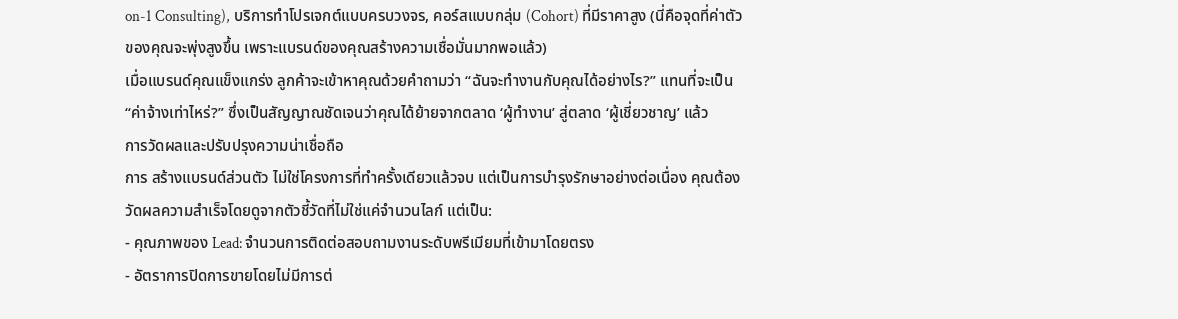on-1 Consulting), บริการทำโปรเจกต์แบบครบวงจร, คอร์สแบบกลุ่ม (Cohort) ที่มีราคาสูง (นี่คือจุดที่ค่าตัวของคุณจะพุ่งสูงขึ้น เพราะแบรนด์ของคุณสร้างความเชื่อมั่นมากพอแล้ว)
เมื่อแบรนด์คุณแข็งแกร่ง ลูกค้าจะเข้าหาคุณด้วยคำถามว่า “ฉันจะทำงานกับคุณได้อย่างไร?” แทนที่จะเป็น “ค่าจ้างเท่าไหร่?” ซึ่งเป็นสัญญาณชัดเจนว่าคุณได้ย้ายจากตลาด ‘ผู้ทำงาน’ สู่ตลาด ‘ผู้เชี่ยวชาญ’ แล้ว
การวัดผลและปรับปรุงความน่าเชื่อถือ
การ สร้างแบรนด์ส่วนตัว ไม่ใช่โครงการที่ทำครั้งเดียวแล้วจบ แต่เป็นการบำรุงรักษาอย่างต่อเนื่อง คุณต้องวัดผลความสำเร็จโดยดูจากตัวชี้วัดที่ไม่ใช่แค่จำนวนไลก์ แต่เป็น:
- คุณภาพของ Lead: จำนวนการติดต่อสอบถามงานระดับพรีเมียมที่เข้ามาโดยตรง
- อัตราการปิดการขายโดยไม่มีการต่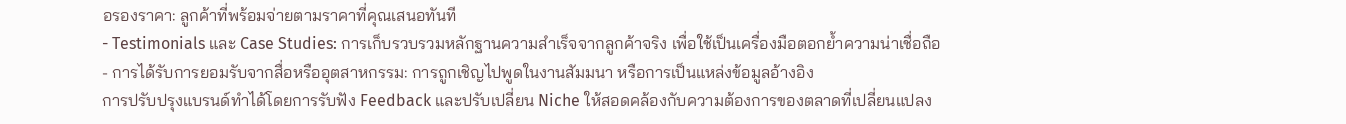อรองราคา: ลูกค้าที่พร้อมจ่ายตามราคาที่คุณเสนอทันที
- Testimonials และ Case Studies: การเก็บรวบรวมหลักฐานความสำเร็จจากลูกค้าจริง เพื่อใช้เป็นเครื่องมือตอกย้ำความน่าเชื่อถือ
- การได้รับการยอมรับจากสื่อหรืออุตสาหกรรม: การถูกเชิญไปพูดในงานสัมมนา หรือการเป็นแหล่งข้อมูลอ้างอิง
การปรับปรุงแบรนด์ทำได้โดยการรับฟัง Feedback และปรับเปลี่ยน Niche ให้สอดคล้องกับความต้องการของตลาดที่เปลี่ยนแปลง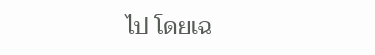ไป โดยเฉ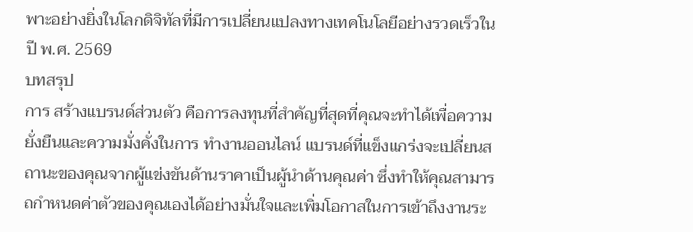พาะอย่างยิ่งในโลกดิจิทัลที่มีการเปลี่ยนแปลงทางเทคโนโลยีอย่างรวดเร็วในปี พ.ศ. 2569
บทสรุป
การ สร้างแบรนด์ส่วนตัว คือการลงทุนที่สำคัญที่สุดที่คุณจะทำได้เพื่อความยั่งยืนและความมั่งคั่งในการ ทำงานออนไลน์ แบรนด์ที่แข็งแกร่งจะเปลี่ยนสถานะของคุณจากผู้แข่งขันด้านราคาเป็นผู้นำด้านคุณค่า ซึ่งทำให้คุณสามารถกำหนดค่าตัวของคุณเองได้อย่างมั่นใจและเพิ่มโอกาสในการเข้าถึงงานระ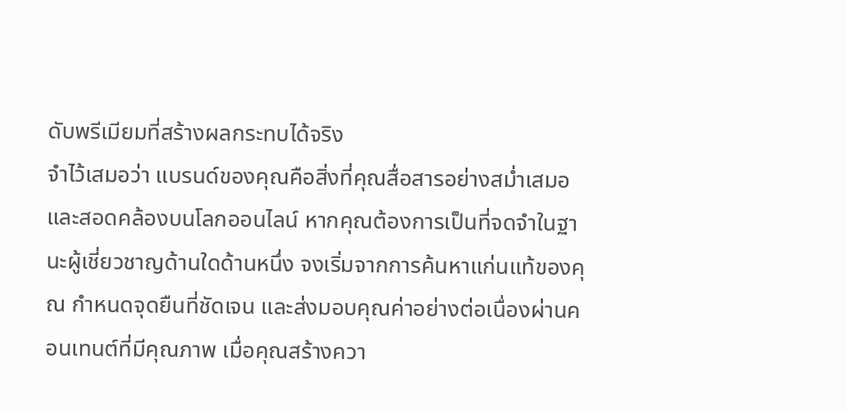ดับพรีเมียมที่สร้างผลกระทบได้จริง
จำไว้เสมอว่า แบรนด์ของคุณคือสิ่งที่คุณสื่อสารอย่างสม่ำเสมอและสอดคล้องบนโลกออนไลน์ หากคุณต้องการเป็นที่จดจำในฐานะผู้เชี่ยวชาญด้านใดด้านหนึ่ง จงเริ่มจากการค้นหาแก่นแท้ของคุณ กำหนดจุดยืนที่ชัดเจน และส่งมอบคุณค่าอย่างต่อเนื่องผ่านคอนเทนต์ที่มีคุณภาพ เมื่อคุณสร้างควา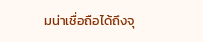มน่าเชื่อถือได้ถึงจุ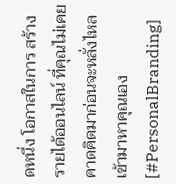ดหนึ่ง โอกาสในการ สร้างรายได้ออนไลน์ ที่คุณไม่เคยคาดคิดมาก่อนจะหลั่งไหลเข้ามาหาคุณเอง
[#PersonalBranding]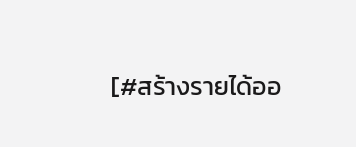[#สร้างรายได้ออ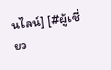นไลน์] [#ผู้เชี่ยว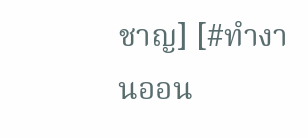ชาญ] [#ทำงานออน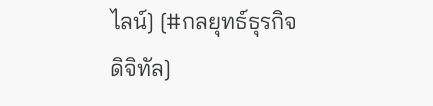ไลน์] [#กลยุทธ์ธุรกิจดิจิทัล]